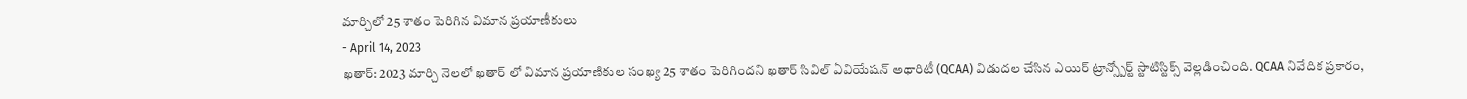మార్చిలో 25 శాతం పెరిగిన విమాన ప్రయాణీకులు
- April 14, 2023
ఖతార్: 2023 మార్చి నెలలో ఖతార్ లో విమాన ప్రయాణికుల సంఖ్య 25 శాతం పెరిగిందని ఖతార్ సివిల్ ఏవియేషన్ అథారిటీ (QCAA) విడుదల చేసిన ఎయిర్ ట్రాన్స్పోర్ట్ స్టాటిస్టిక్స్ వెల్లడించింది. QCAA నివేదిక ప్రకారం,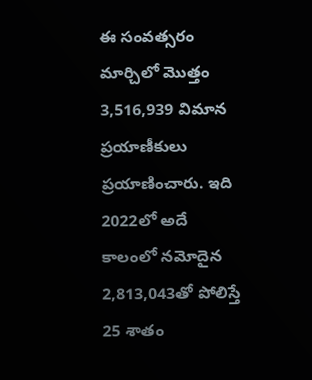ఈ సంవత్సరం మార్చిలో మొత్తం 3,516,939 విమాన ప్రయాణీకులు ప్రయాణించారు. ఇది 2022లో అదే కాలంలో నమోదైన 2,813,043తో పోలిస్తే 25 శాతం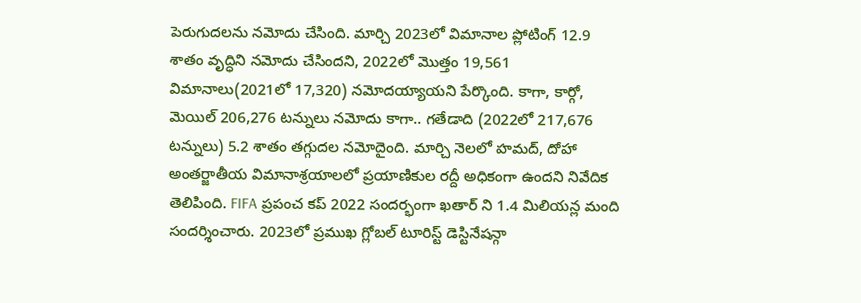పెరుగుదలను నమోదు చేసింది. మార్చి 2023లో విమానాల ప్లోటింగ్ 12.9 శాతం వృద్ధిని నమోదు చేసిందని, 2022లో మొత్తం 19,561 విమానాలు(2021లో 17,320) నమోదయ్యాయని పేర్కొంది. కాగా, కార్గో, మెయిల్ 206,276 టన్నులు నమోదు కాగా.. గతేడాది (2022లో 217,676 టన్నులు) 5.2 శాతం తగ్గుదల నమోదైంది. మార్చి నెలలో హమద్, దోహా అంతర్జాతీయ విమానాశ్రయాలలో ప్రయాణికుల రద్దీ అధికంగా ఉందని నివేదిక తెలిపింది. FIFA ప్రపంచ కప్ 2022 సందర్భంగా ఖతార్ ని 1.4 మిలియన్ల మంది సందర్శించారు. 2023లో ప్రముఖ గ్లోబల్ టూరిస్ట్ డెస్టినేషన్గా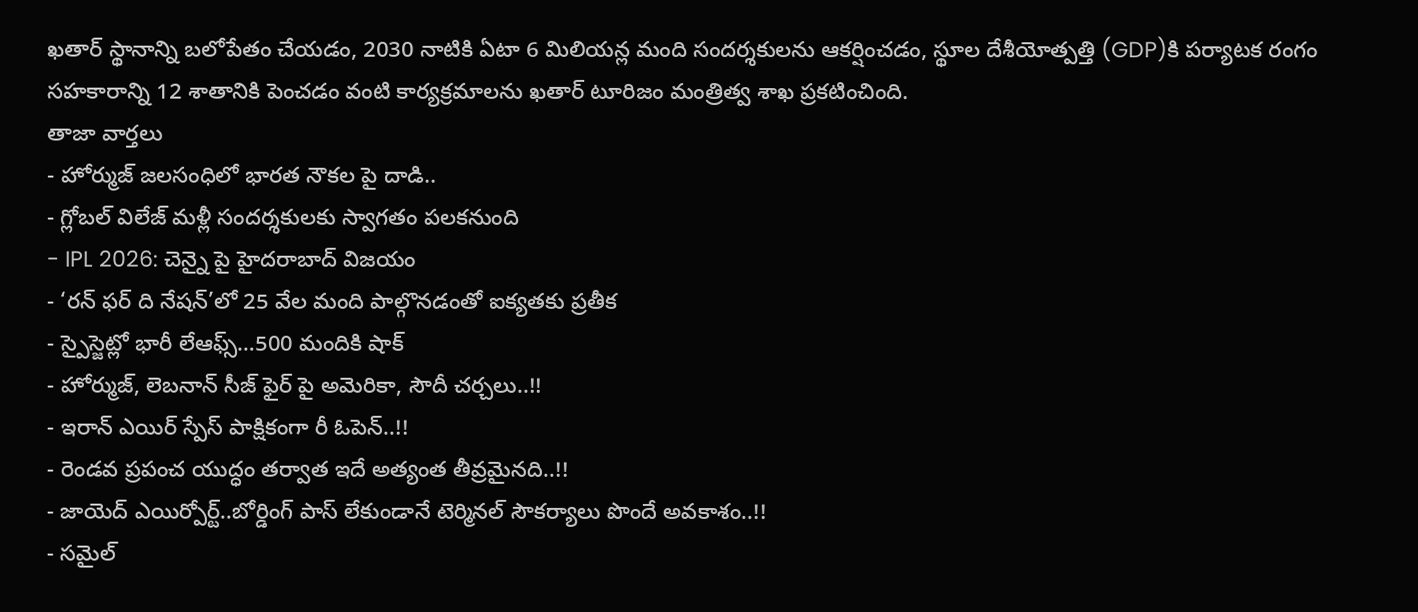ఖతార్ స్థానాన్ని బలోపేతం చేయడం, 2030 నాటికి ఏటా 6 మిలియన్ల మంది సందర్శకులను ఆకర్షించడం, స్థూల దేశీయోత్పత్తి (GDP)కి పర్యాటక రంగం సహకారాన్ని 12 శాతానికి పెంచడం వంటి కార్యక్రమాలను ఖతార్ టూరిజం మంత్రిత్వ శాఖ ప్రకటించింది.
తాజా వార్తలు
- హోర్ముజ్ జలసంధిలో భారత నౌకల పై దాడి..
- గ్లోబల్ విలేజ్ మళ్లీ సందర్శకులకు స్వాగతం పలకనుంది
- IPL 2026: చెన్నై పై హైదరాబాద్ విజయం
- ‘రన్ ఫర్ ది నేషన్’లో 25 వేల మంది పాల్గొనడంతో ఐక్యతకు ప్రతీక
- స్పైస్జెట్లో భారీ లేఆఫ్స్…500 మందికి షాక్
- హోర్ముజ్, లెబనాన్ సీజ్ ఫైర్ పై అమెరికా, సౌదీ చర్చలు..!!
- ఇరాన్ ఎయిర్ స్పేస్ పాక్షికంగా రీ ఓపెన్..!!
- రెండవ ప్రపంచ యుద్ధం తర్వాత ఇదే అత్యంత తీవ్రమైనది..!!
- జాయెద్ ఎయిర్పోర్ట్..బోర్డింగ్ పాస్ లేకుండానే టెర్మినల్ సౌకర్యాలు పొందే అవకాశం..!!
- సమైల్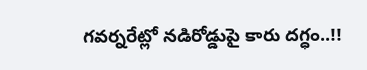గవర్నరేట్లో నడిరోడ్డుపై కారు దగ్ధం..!!